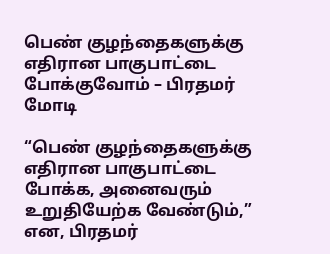பெண் குழந்தைகளுக்கு எதிரான பாகுபாட்டை போக்குவோம் – பிரதமர் மோடி

“பெண் குழந்தைகளுக்கு எதிரான பாகுபாட்டை போக்க, அனைவரும் உறுதியேற்க வேண்டும்,” என, பிரதமர்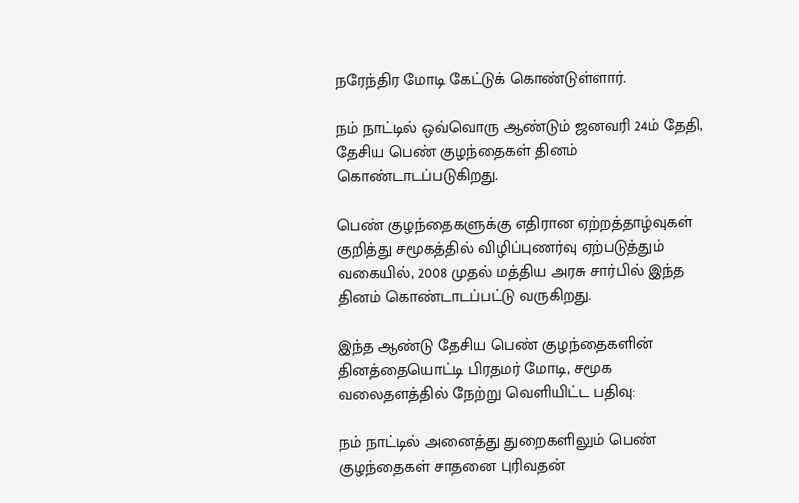நரேந்திர மோடி கேட்டுக் கொண்டுள்ளார்.

நம் நாட்டில் ஒவ்வொரு ஆண்டும் ஜனவரி 24ம் தேதி, தேசிய பெண் குழந்தைகள் தினம் கொண்டாடப்படுகிறது.

பெண் குழந்தைகளுக்கு எதிரான ஏற்றத்தாழ்வுகள் குறித்து சமூகத்தில் விழிப்புணர்வு ஏற்படுத்தும் வகையில், 2008 முதல் மத்திய அரசு சார்பில் இந்த தினம் கொண்டாடப்பட்டு வருகிறது.

இந்த ஆண்டு தேசிய பெண் குழந்தைகளின் தினத்தையொட்டி பிரதமர் மோடி, சமூக வலைதளத்தில் நேற்று வெளியிட்ட பதிவு:

நம் நாட்டில் அனைத்து துறைகளிலும் பெண் குழந்தைகள் சாதனை புரிவதன்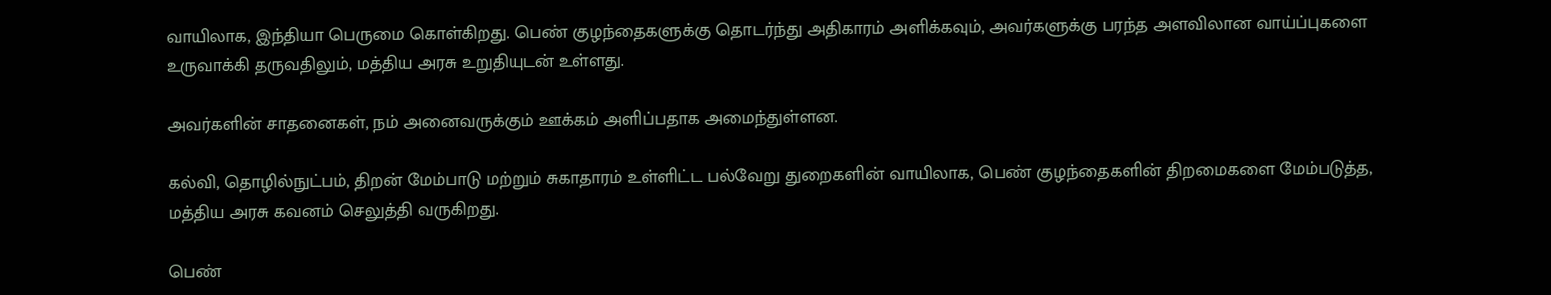வாயிலாக, இந்தியா பெருமை கொள்கிறது. பெண் குழந்தைகளுக்கு தொடர்ந்து அதிகாரம் அளிக்கவும், அவர்களுக்கு பரந்த அளவிலான வாய்ப்புகளை உருவாக்கி தருவதிலும், மத்திய அரசு உறுதியுடன் உள்ளது.

அவர்களின் சாதனைகள், நம் அனைவருக்கும் ஊக்கம் அளிப்பதாக அமைந்துள்ளன.

கல்வி, தொழில்நுட்பம், திறன் மேம்பாடு மற்றும் சுகாதாரம் உள்ளிட்ட பல்வேறு துறைகளின் வாயிலாக, பெண் குழந்தைகளின் திறமைகளை மேம்படுத்த, மத்திய அரசு கவனம் செலுத்தி வருகிறது.

பெண்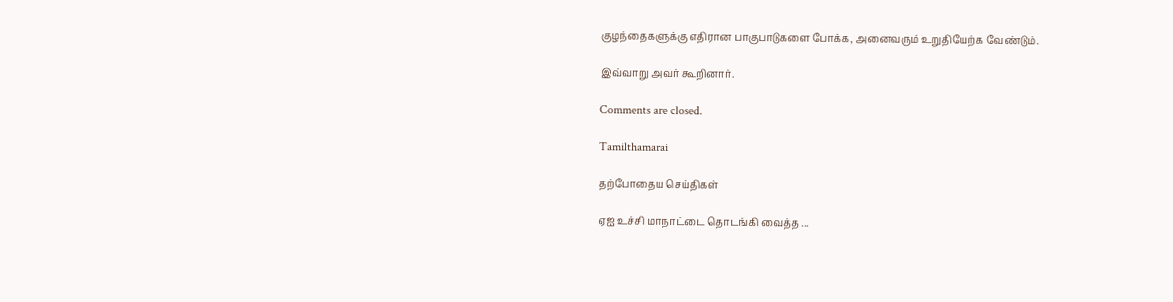குழந்தைகளுக்கு எதிரான பாகுபாடுகளை போக்க, அனைவரும் உறுதியேற்க வேண்டும்.

இவ்வாறு அவர் கூறினார்.

Comments are closed.

Tamilthamarai

தற்போதைய செய்திகள்

ஏஐ உச்சி மாநாட்டை தொடங்கி வைத்த ...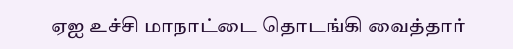ஏஐ உச்சி மாநாட்டை தொடங்கி வைத்தார்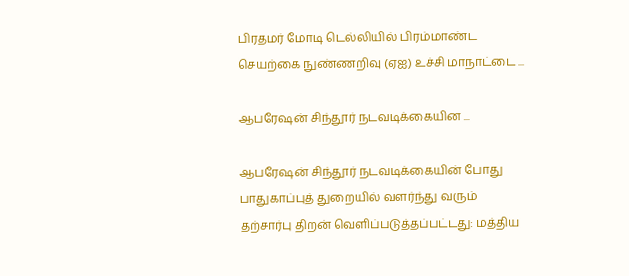பிரதமர் மோடி டெல்லியில் பிரம்மாண்ட செயற்கை நுண்ணறிவு (ஏஐ) உச்சி மாநாட்டை ...

ஆபரேஷன் சிந்தூர் நடவடிக்கையின ...

ஆபரேஷன் சிந்தூர் நடவடிக்கையின் போது பாதுகாப்புத் துறையில் வளர்ந்து வரும் தற்சார்பு திறன் வெளிப்படுத்தப்பட்டது: மத்திய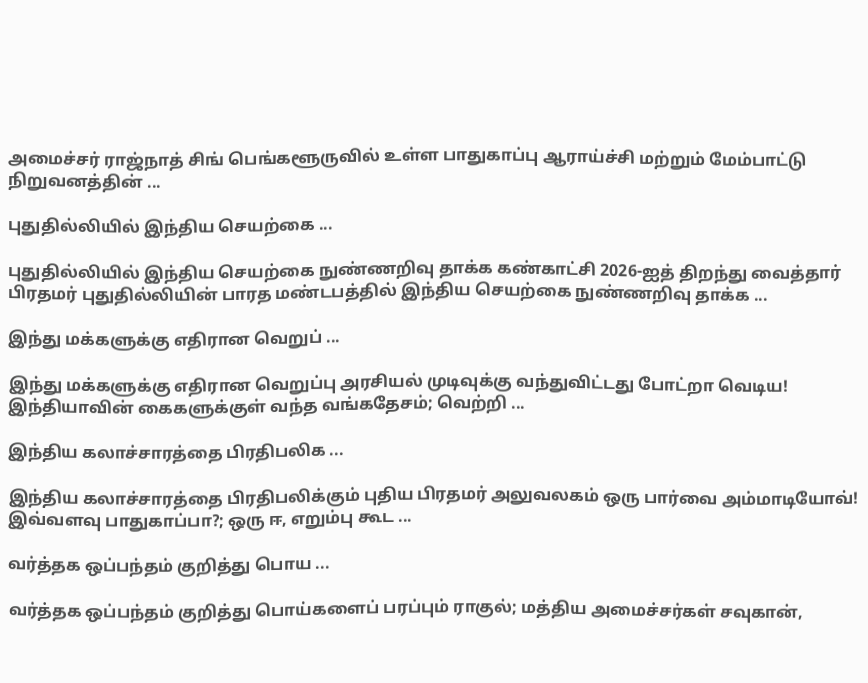அமைச்சர் ராஜ்நாத் சிங் பெங்களூருவில் உள்ள பாதுகாப்பு ஆராய்ச்சி மற்றும் மேம்பாட்டு நிறுவனத்தின் ...

புதுதில்லியில் இந்திய செயற்கை ...

புதுதில்லியில் இந்திய செயற்கை நுண்ணறிவு தாக்க கண்காட்சி 2026-ஐத் திறந்து வைத்தார் பிரதமர் புதுதில்லியின் பாரத மண்டபத்தில் இந்திய செயற்கை நுண்ணறிவு தாக்க ...

இந்து மக்களுக்கு எதிரான வெறுப் ...

இந்து மக்களுக்கு எதிரான வெறுப்பு அரசியல் முடிவுக்கு வந்துவிட்டது போட்றா வெடிய! இந்தியாவின் கைகளுக்குள் வந்த வங்கதேசம்; வெற்றி ...

இந்திய கலாச்சாரத்தை பிரதிபலிக ...

இந்திய கலாச்சாரத்தை பிரதிபலிக்கும் புதிய பிரதமர் அலுவலகம் ஒரு பார்வை அம்மாடியோவ்! இவ்வளவு பாதுகாப்பா?; ஒரு ஈ, எறும்பு கூட ...

வர்த்தக ஒப்பந்தம் குறித்து பொய ...

வர்த்தக ஒப்பந்தம் குறித்து பொய்களைப் பரப்பும் ராகுல்; மத்திய அமைச்சர்கள் சவுகான்,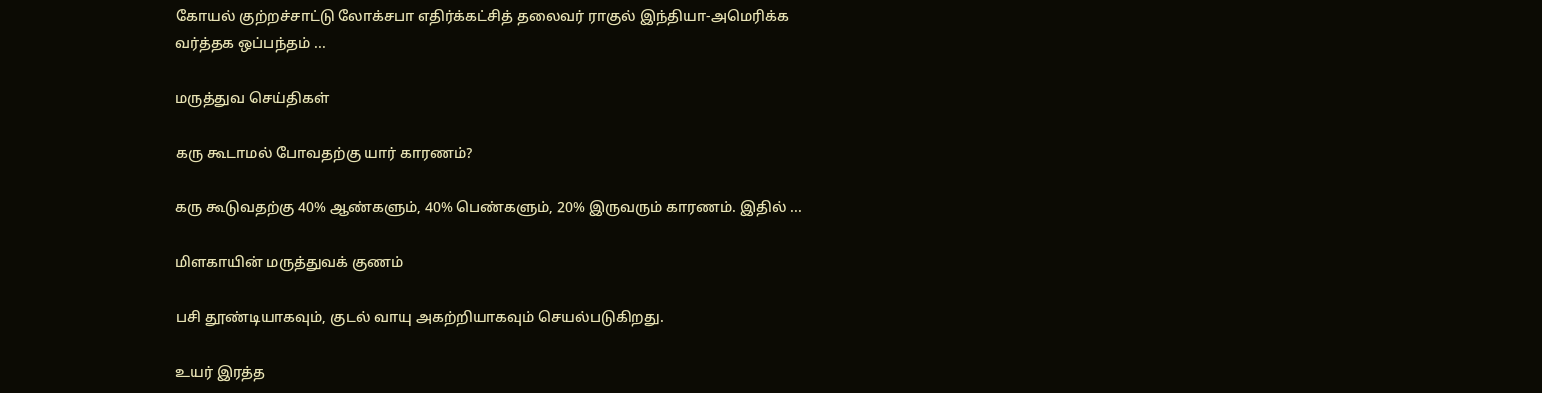கோயல் குற்றச்சாட்டு லோக்சபா எதிர்க்கட்சித் தலைவர் ராகுல் இந்தியா-அமெரிக்க வர்த்தக ஒப்பந்தம் ...

மருத்துவ செய்திகள்

கரு கூடாமல் போவதற்கு யார் காரணம்?

கரு கூடுவதற்கு 40% ஆண்களும், 40% பெண்களும், 20% இருவரும் காரணம். இதில் ...

மிளகாயின் மருத்துவக் குணம்

பசி தூண்டியாகவும், குடல் வாயு அகற்றியாகவும் செயல்படுகிறது.

உயர் இரத்த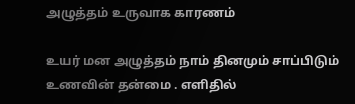அழுத்தம் உருவாக காரணம்

உயர் மன அழுத்தம் நாம் தினமும் சாப்பிடும் உணவின் தன்மை . எளிதில்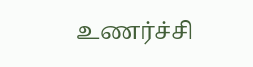உணர்ச்சி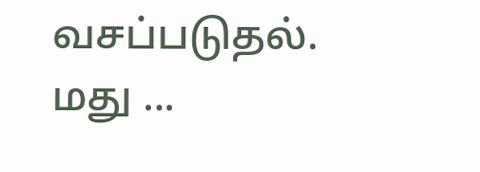வசப்படுதல். மது ...